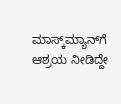ಮಾಸ್ಕ್‌ಮ್ಯಾನ್‌ಗೆ ಆಶ್ರಯ ನೀಡಿದ್ದೇ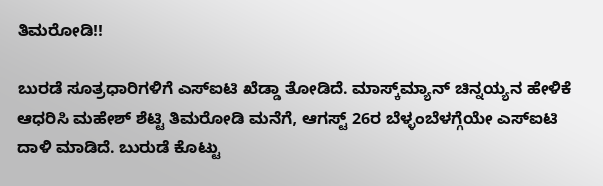ತಿಮರೋಡಿ!!

ಬುರಡೆ ಸೂತ್ರಧಾರಿಗಳಿಗೆ ಎಸ್‌ಐಟಿ ಖೆಡ್ಡಾ ತೋಡಿದೆ. ಮಾಸ್ಕ್‌ಮ್ಯಾನ್ ಚಿನ್ನಯ್ಯನ ಹೇಳಿಕೆ ಆಧರಿಸಿ‌ ಮಹೇಶ್‌ ಶೆಟ್ಟಿ ತಿಮರೋಡಿ ಮನೆಗೆ, ಆಗಸ್ಟ್‌ 26ರ ಬೆಳ್ಳಂಬೆಳಗ್ಗೆಯೇ ಎಸ್‌ಐಟಿ ದಾಳಿ ಮಾಡಿದೆ. ಬುರುಡೆ ಕೊಟ್ಟು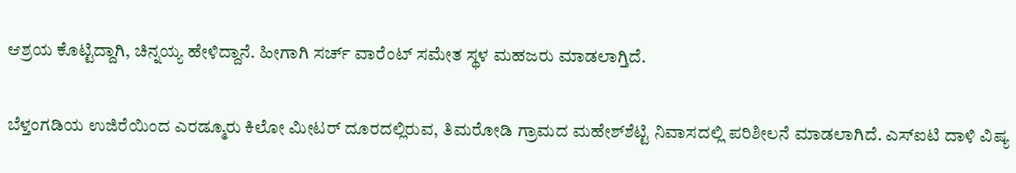ಆಶ್ರಯ ಕೊಟ್ಟಿದ್ದಾಗಿ, ಚಿನ್ನಯ್ಯ ಹೇಳಿದ್ದಾನೆ. ಹೀಗಾಗಿ ಸರ್ಚ್ ವಾರೆಂಟ್‌ ಸಮೇತ ಸ್ಥಳ ಮಹಜರು ಮಾಡಲಾಗ್ತಿದೆ.

ಬೆಳ್ತಂಗಡಿಯ ಉಜಿರೆಯಿಂದ ಎರಡ್ಮೂರು ಕಿಲೋ ಮೀಟರ್‌ ದೂರದಲ್ಲಿರುವ, ತಿಮರೋಡಿ ಗ್ರಾಮದ ಮಹೇಶ್‌ಶೆಟ್ಟಿ ನಿವಾಸದಲ್ಲಿ ಪರಿಶೀಲನೆ ಮಾಡಲಾಗಿದೆ. ಎಸ್‌ಐಟಿ ದಾಳಿ ವಿಷ್ಯ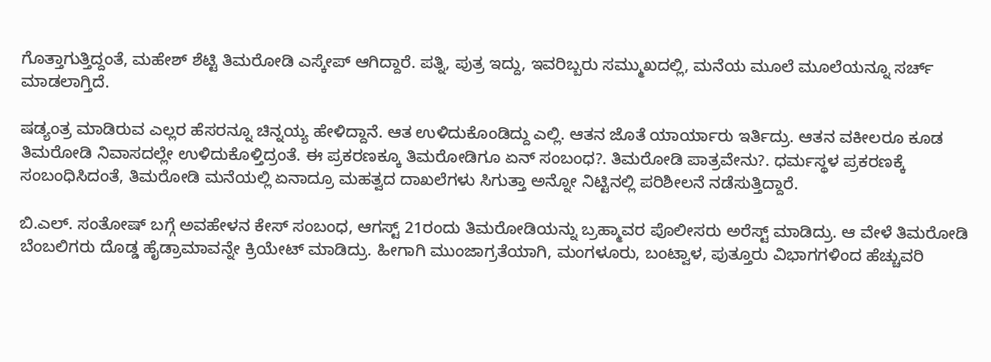ಗೊತ್ತಾಗುತ್ತಿದ್ದಂತೆ, ಮಹೇಶ್‌ ಶೆಟ್ಟಿ ತಿಮರೋಡಿ ಎಸ್ಕೇಪ್‌ ಆಗಿದ್ದಾರೆ. ಪತ್ನಿ, ಪುತ್ರ ಇದ್ದು, ಇವರಿಬ್ಬರು ಸಮ್ಮುಖದಲ್ಲಿ, ಮನೆಯ ಮೂಲೆ ಮೂಲೆಯನ್ನೂ ಸರ್ಚ್‌ ಮಾಡಲಾಗ್ತಿದೆ.

ಷಡ್ಯಂತ್ರ ಮಾಡಿರುವ ಎಲ್ಲರ ಹೆಸರನ್ನೂ ಚಿನ್ನಯ್ಯ ಹೇಳಿದ್ದಾನೆ. ಆತ ಉಳಿದುಕೊಂಡಿದ್ದು ಎಲ್ಲಿ. ಆತನ ಜೊತೆ ಯಾರ್ಯಾರು ಇರ್ತಿದ್ರು. ಆತನ ವಕೀಲರೂ ಕೂಡ ತಿಮರೋಡಿ ನಿವಾಸದಲ್ಲೇ ಉಳಿದುಕೊಳ್ತಿದ್ರಂತೆ. ಈ ಪ್ರಕರಣಕ್ಕೂ ತಿಮರೋಡಿಗೂ ಏನ್‌ ಸಂಬಂಧ?. ತಿಮರೋಡಿ ಪಾತ್ರವೇನು?. ಧರ್ಮಸ್ಥಳ ಪ್ರಕರಣಕ್ಕೆ ಸಂಬಂಧಿಸಿದಂತೆ, ತಿಮರೋಡಿ ಮನೆಯಲ್ಲಿ ಏನಾದ್ರೂ ಮಹತ್ವದ ದಾಖಲೆಗಳು ಸಿಗುತ್ತಾ ಅನ್ನೋ ನಿಟ್ಟಿನಲ್ಲಿ ಪರಿಶೀಲನೆ ನಡೆಸುತ್ತಿದ್ದಾರೆ.

ಬಿ.ಎಲ್‌. ಸಂತೋಷ್‌ ಬಗ್ಗೆ ಅವಹೇಳನ ಕೇಸ್‌ ಸಂಬಂಧ, ಆಗಸ್ಟ್‌ 21ರಂದು ತಿಮರೋಡಿಯನ್ನು ಬ್ರಹ್ಮಾವರ ಪೊಲೀಸರು ಅರೆಸ್ಟ್‌ ಮಾಡಿದ್ರು. ಆ ವೇಳೆ ತಿಮರೋಡಿ ಬೆಂಬಲಿಗರು ದೊಡ್ಡ ಹೈಡ್ರಾಮಾವನ್ನೇ ಕ್ರಿಯೇಟ್‌ ಮಾಡಿದ್ರು. ಹೀಗಾಗಿ ಮುಂಜಾಗ್ರತೆಯಾಗಿ, ಮಂಗಳೂರು, ಬಂಟ್ವಾಳ, ಪುತ್ತೂರು ವಿಭಾಗಗಳಿಂದ ಹೆಚ್ಚುವರಿ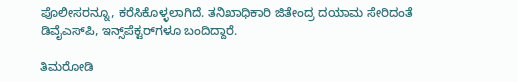ಪೊಲೀಸರನ್ನೂ, ಕರೆಸಿಕೊಳ್ಳಲಾಗಿದೆ. ತನಿಖಾಧಿಕಾರಿ ಜಿತೇಂದ್ರ ದಯಾಮ ಸೇರಿದಂತೆ ಡಿವೈಎಸ್‌ಪಿ, ಇನ್ಸ್‌ಪೆಕ್ಟರ್‌ಗಳೂ ಬಂದಿದ್ದಾರೆ.

ತಿಮರೋಡಿ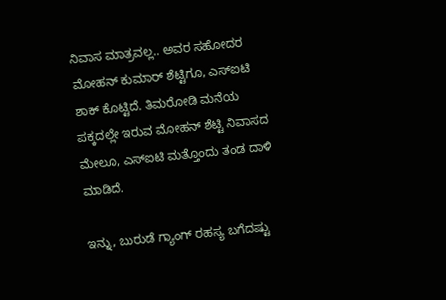ನಿವಾಸ ಮಾತ್ರವಲ್ಲ.. ಅವರ ಸಹೋದರ ಮೋಹನ್‌ ಕುಮಾರ್‌ ಶೆಟ್ಟಿಗೂ, ಎಸ್‌ಐಟಿ ಶಾಕ್‌ ಕೊಟ್ಟಿದೆ. ತಿಮರೋಡಿ ಮನೆಯ ಪಕ್ಕದಲ್ಲೇ ಇರುವ ಮೋಹನ್‌ ಶೆಟ್ಟಿ ನಿವಾಸದ ಮೇಲೂ, ಎಸ್‌ಐಟಿ ಮತ್ತೊಂದು ತಂಡ ದಾಳಿ ಮಾಡಿದೆ.

ಇನ್ನು, ಬುರುಡೆ ಗ್ಯಾಂಗ್‌ ರಹಸ್ಯ ಬಗೆದಷ್ಟು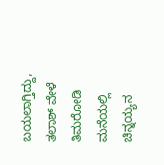ಬಯಲಾಗ್ತಿದ್ದು, ತಲಾಶ್‌ ವೇಳೆ ತಿಮರೋಡಿ ಮನೆಯಲ್ಲಿ ಚಿನ್ನಯ್ಯನ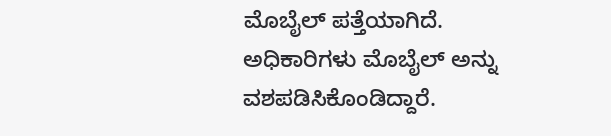ಮೊಬೈಲ್‌ ಪತ್ತೆಯಾಗಿದೆ. ಅಧಿಕಾರಿಗಳು ಮೊಬೈಲ್‌ ಅನ್ನು ವಶಪಡಿಸಿಕೊಂಡಿದ್ದಾರೆ.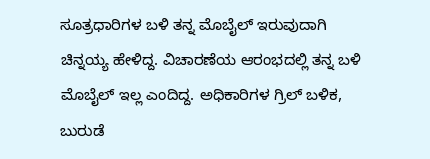ಸೂತ್ರಧಾರಿಗಳ ಬಳಿ ತನ್ನ ಮೊಬೈಲ್‌ ಇರುವುದಾಗಿ ಚಿನ್ನಯ್ಯ ಹೇಳಿದ್ದ. ವಿಚಾರಣೆಯ ಆರಂಭದಲ್ಲಿ ತನ್ನ ಬಳಿ ಮೊಬೈಲ್‌ ಇಲ್ಲ ಎಂದಿದ್ದ. ಅಧಿಕಾರಿಗಳ ಗ್ರಿಲ್‌ ಬಳಿಕ, ಬುರುಡೆ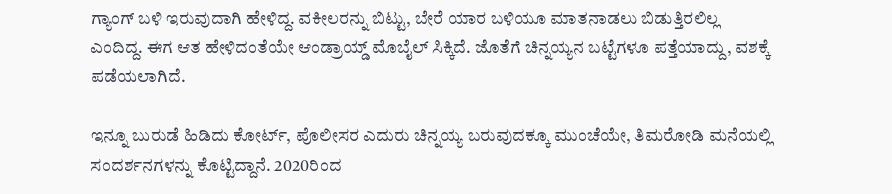ಗ್ಯಾಂಗ್‌ ಬಳಿ ಇರುವುದಾಗಿ ಹೇಳಿದ್ದ. ವಕೀಲರನ್ನು ಬಿಟ್ಟು, ಬೇರೆ ಯಾರ ಬಳಿಯೂ ಮಾತನಾಡಲು ಬಿಡುತ್ತಿರಲಿಲ್ಲ ಎಂದಿದ್ದ. ಈಗ ಆತ ಹೇಳಿದಂತೆಯೇ ಆಂಡ್ರಾಯ್ಡ್‌ ಮೊಬೈಲ್‌ ಸಿಕ್ಕಿದೆ. ಜೊತೆಗೆ ಚಿನ್ನಯ್ಯನ ಬಟ್ಟೆಗಳೂ ಪತ್ತೆಯಾದ್ದು, ವಶಕ್ಕೆ ಪಡೆಯಲಾಗಿದೆ.

ಇನ್ನೂ ಬುರುಡೆ ಹಿಡಿದು ಕೋರ್ಟ್‌, ಪೊಲೀಸರ ಎದುರು ಚಿನ್ನಯ್ಯ ಬರುವುದಕ್ಕೂ ಮುಂಚೆಯೇ, ತಿಮರೋಡಿ ಮನೆಯಲ್ಲಿ ಸಂದರ್ಶನಗಳನ್ನು ಕೊಟ್ಟಿದ್ದಾನೆ. 2020ರಿಂದ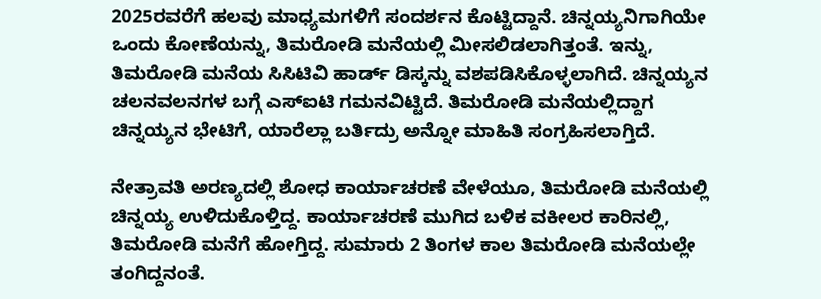2025ರವರೆಗೆ ಹಲವು ಮಾಧ್ಯಮಗಳಿಗೆ ಸಂದರ್ಶನ ಕೊಟ್ಟಿದ್ದಾನೆ. ಚಿನ್ನಯ್ಯನಿಗಾಗಿಯೇ ಒಂದು ಕೋಣೆಯನ್ನು, ತಿಮರೋಡಿ ಮನೆಯಲ್ಲಿ ಮೀಸಲಿಡಲಾಗಿತ್ತಂತೆ. ಇನ್ನು, ತಿಮರೋಡಿ ಮನೆಯ ಸಿಸಿಟಿವಿ ಹಾರ್ಡ್‌ ಡಿಸ್ಕನ್ನು ವಶಪಡಿಸಿಕೊಳ್ಳಲಾಗಿದೆ. ಚಿನ್ನಯ್ಯನ ಚಲನವಲನಗಳ ಬಗ್ಗೆ ಎಸ್‌ಐಟಿ ಗಮನವಿಟ್ಟಿದೆ. ತಿಮರೋಡಿ ಮನೆಯಲ್ಲಿದ್ದಾಗ ಚಿನ್ನಯ್ಯನ ಭೇಟಿಗೆ, ಯಾರೆಲ್ಲಾ ಬರ್ತಿದ್ರು ಅನ್ನೋ ಮಾಹಿತಿ ಸಂಗ್ರಹಿಸಲಾಗ್ತಿದೆ.

ನೇತ್ರಾವತಿ ಅರಣ್ಯದಲ್ಲಿ ಶೋಧ ಕಾರ್ಯಾಚರಣೆ ವೇಳೆಯೂ, ತಿಮರೋಡಿ ಮನೆಯಲ್ಲಿ ಚಿನ್ನಯ್ಯ ಉಳಿದುಕೊಳ್ತಿದ್ದ. ಕಾರ್ಯಾಚರಣೆ ಮುಗಿದ ಬಳಿಕ ವಕೀಲರ ಕಾರಿನಲ್ಲಿ, ತಿಮರೋಡಿ ಮನೆಗೆ ಹೋಗ್ತಿದ್ದ. ಸುಮಾರು 2 ತಿಂಗಳ ಕಾಲ ತಿಮರೋಡಿ ಮನೆಯಲ್ಲೇ ತಂಗಿದ್ದನಂತೆ.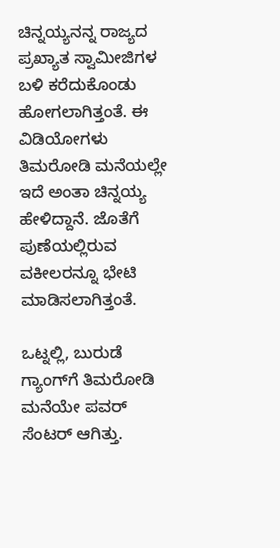ಚಿನ್ನಯ್ಯನನ್ನ ರಾಜ್ಯದ ಪ್ರಖ್ಯಾತ ಸ್ವಾಮೀಜಿಗಳ ಬಳಿ ಕರೆದುಕೊಂಡು ಹೋಗಲಾಗಿತ್ತಂತೆ. ಈ ವಿಡಿಯೋಗಳು ತಿಮರೋಡಿ ಮನೆಯಲ್ಲೇ ಇದೆ ಅಂತಾ ಚಿನ್ನಯ್ಯ ಹೇಳಿದ್ದಾನೆ. ಜೊತೆಗೆ ಪುಣೆಯಲ್ಲಿರುವ ವಕೀಲರನ್ನೂ ಭೇಟಿ ಮಾಡಿಸಲಾಗಿತ್ತಂತೆ.

ಒಟ್ನಲ್ಲಿ, ಬುರುಡೆ ಗ್ಯಾಂಗ್‌ಗೆ ತಿಮರೋಡಿ ಮನೆಯೇ ಪವರ್‌ ಸೆಂಟರ್‌ ಆಗಿತ್ತು.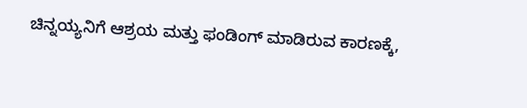ಚಿನ್ನಯ್ಯನಿಗೆ ಆಶ್ರಯ ಮತ್ತು ಫಂಡಿಂಗ್‌ ಮಾಡಿರುವ ಕಾರಣಕ್ಕೆ,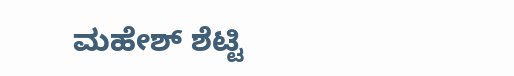ಮಹೇಶ್‌ ಶೆಟ್ಟಿ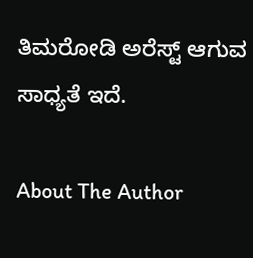ತಿಮರೋಡಿ ಅರೆಸ್ಟ್‌ ಆಗುವ ಸಾಧ್ಯತೆ ಇದೆ.

About The Author